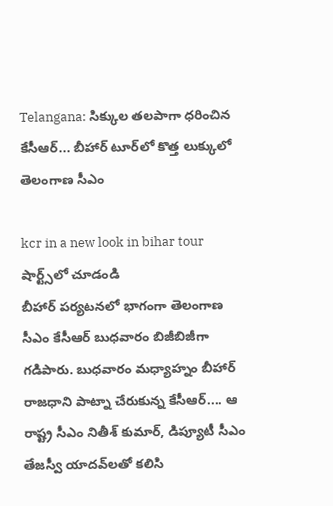Telangana: సిక్కుల త‌ల‌పాగా ధరించిన కేసీఆర్‌... బీహార్ టూర్‌లో కొత్త లుక్కులో తెలంగాణ సీఎం

kcr in a new look in bihar tour
షార్ట్స్‌లో చూడండి
బీహార్ ప‌ర్య‌ట‌న‌లో భాగంగా తెలంగాణ సీఎం కేసీఆర్ బుధ‌వారం బిజీబిజీగా గ‌డిపారు. బుధ‌వారం మ‌ధ్యాహ్నం బీహార్ రాజ‌ధాని పాట్నా చేరుకున్న కేసీఆర్‌.... ఆ రాష్ట్ర సీఎం నితీశ్ కుమార్‌, డిప్యూటీ సీఎం తేజ‌స్వీ యాద‌వ్‌ల‌తో క‌లిసి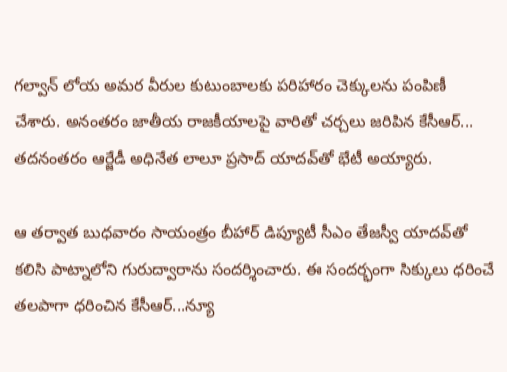గ‌ల్వాన్ లోయ అమ‌ర వీరుల కుటుంబాల‌కు ప‌రిహారం చెక్కుల‌ను పంపిణీ చేశారు. అనంత‌రం జాతీయ రాజ‌కీయాల‌పై వారితో చ‌ర్చ‌లు జ‌రిపిన కేసీఆర్‌... త‌ద‌నంత‌రం ఆర్జేడీ అధినేత లాలూ ప్ర‌సాద్ యాద‌వ్‌తో భేటీ అయ్యారు.

ఆ త‌ర్వాత బుధ‌వారం సాయంత్రం బీహార్ డిప్యూటీ సీఎం తేజ‌స్వీ యాద‌వ్‌తో క‌లిసి పాట్నాలోని గురుద్వారాను సంద‌ర్శించారు. ఈ సంద‌ర్భంగా సిక్కులు ధ‌రించే త‌ల‌పాగా ధ‌రించిన కేసీఆర్‌...న్యూ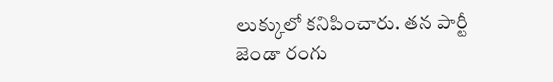లుక్కులో క‌నిపించారు. త‌న పార్టీ జెండా రంగు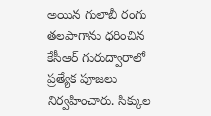అయిన గులాబీ రంగు త‌ల‌పాగాను ధ‌రించిన కేసీఆర్ గురుద్వారాలో ప్ర‌త్యేక పూజ‌లు నిర్వ‌హించారు. సిక్కుల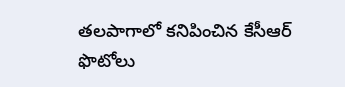త‌ల‌పాగాలో క‌నిపించిన కేసీఆర్ ఫొటోలు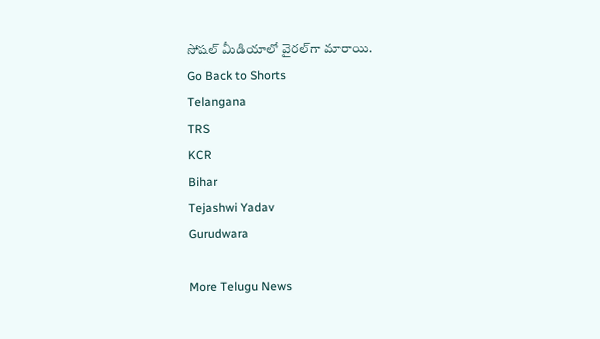సోష‌ల్ మీడియాలో వైర‌ల్‌గా మారాయి.
Go Back to Shorts
Telangana
TRS
KCR
Bihar
Tejashwi Yadav
Gurudwara

More Telugu News